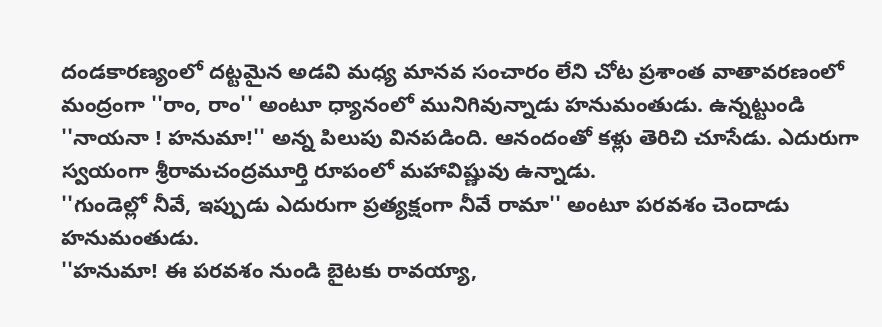దండకారణ్యంలో దట్టమైన అడవి మధ్య మానవ సంచారం లేని చోట ప్రశాంత వాతావరణంలో మంద్రంగా ''రాం, రాం'' అంటూ ధ్యానంలో మునిగివున్నాడు హనుమంతుడు. ఉన్నట్టుండి ''నాయనా ! హనుమా!'' అన్న పిలుపు వినపడింది. ఆనందంతో కళ్లు తెరిచి చూసేడు. ఎదురుగా స్వయంగా శ్రీరామచంద్రమూర్తి రూపంలో మహావిష్ణువు ఉన్నాడు.
''గుండెల్లో నీవే, ఇప్పుడు ఎదురుగా ప్రత్యక్షంగా నీవే రామా'' అంటూ పరవశం చెందాడు హనుమంతుడు.
''హనుమా! ఈ పరవశం నుండి బైటకు రావయ్యా,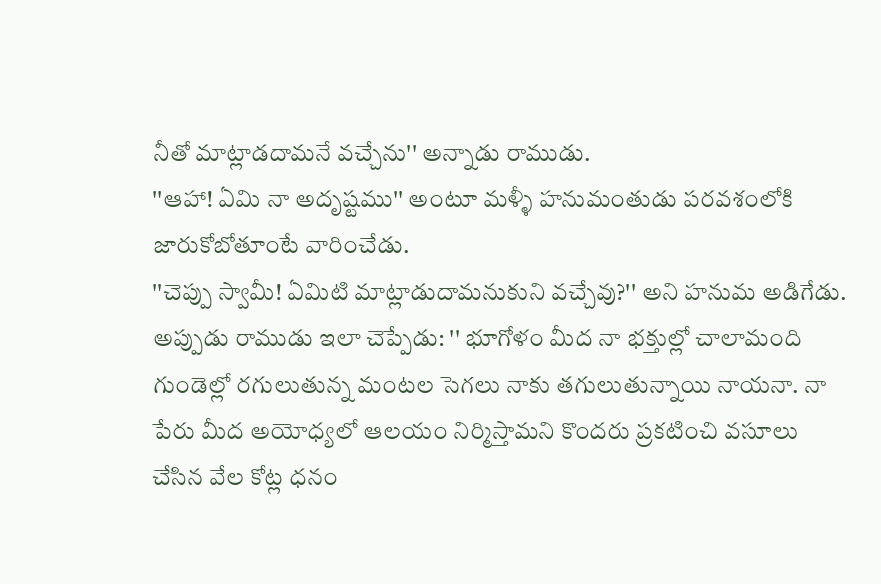నీతో మాట్లాడదామనే వచ్చేను'' అన్నాడు రాముడు.
''ఆహా! ఏమి నా అదృష్టము'' అంటూ మళ్ళీ హనుమంతుడు పరవశంలోకి జారుకోబోతూంటే వారించేడు.
''చెప్పు స్వామీ! ఏమిటి మాట్లాడుదామనుకుని వచ్చేవు?'' అని హనుమ అడిగేడు.
అప్పుడు రాముడు ఇలా చెప్పేడు: '' భూగోళం మీద నా భక్తుల్లో చాలామంది గుండెల్లో రగులుతున్న మంటల సెగలు నాకు తగులుతున్నాయి నాయనా. నా పేరు మీద అయోధ్యలో ఆలయం నిర్మిస్తామని కొందరు ప్రకటించి వసూలు చేసిన వేల కోట్ల ధనం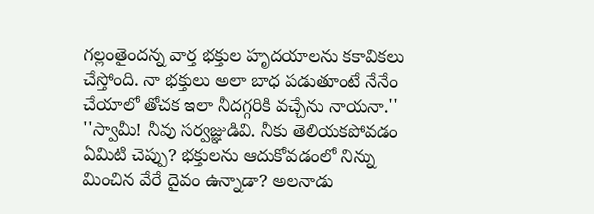గల్లంతైందన్న వార్త భక్తుల హృదయాలను కకావికలు చేస్తోంది. నా భక్తులు అలా బాధ పడుతూంటే నేనేం చేయాలో తోచక ఇలా నీదగ్గరికి వచ్చేను నాయనా.''
''స్వామీ! నీవు సర్వజ్ఞుడివి. నీకు తెలియకపోవడం ఏమిటి చెప్పు? భక్తులను ఆదుకోవడంలో నిన్ను మించిన వేరే దైవం ఉన్నాడా? అలనాడు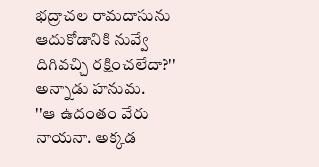భద్రాచల రామదాసును ఆదుకోడానికి నువ్వే దిగివచ్చి రక్షించలేదా?'' అన్నాడు హనుమ.
''ఆ ఉదంతం వేరు నాయనా. అక్కడ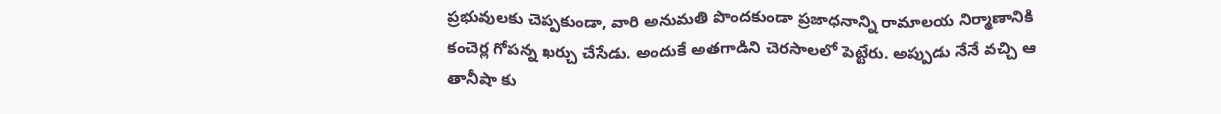ప్రభువులకు చెప్పకుండా, వారి అనుమతి పొందకుండా ప్రజాధనాన్ని రామాలయ నిర్మాణానికి కంచెర్ల గోపన్న ఖర్చు చేసేడు. అందుకే అతగాడిని చెరసాలలో పెట్టేరు. అప్పుడు నేనే వచ్చి ఆ తానీషా కు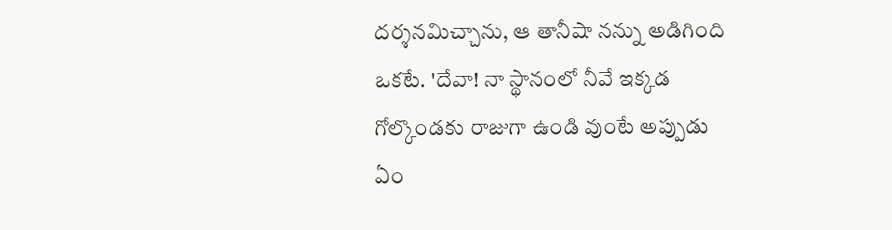దర్శనమిచ్చాను, ఆ తానీషా నన్ను అడిగింది ఒకటే. 'దేవా! నా స్థానంలో నీవే ఇక్కడ గోల్కొండకు రాజుగా ఉండి వుంటే అప్పుడు ఏం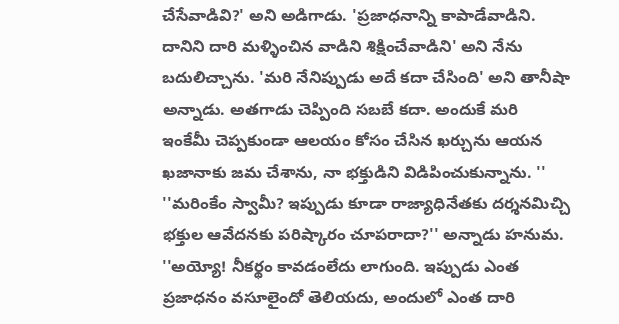చేసేవాడివి?' అని అడిగాడు. 'ప్రజాధనాన్ని కాపాడేవాడిని. దానిని దారి మళ్ళించిన వాడిని శిక్షించేవాడిని' అని నేను బదులిచ్చాను. 'మరి నేనిప్పుడు అదే కదా చేసింది' అని తానీషా అన్నాడు. అతగాడు చెప్పింది సబబే కదా. అందుకే మరి ఇంకేమీ చెప్పకుండా ఆలయం కోసం చేసిన ఖర్చును ఆయన ఖజానాకు జమ చేశాను, నా భక్తుడిని విడిపించుకున్నాను. ''
''మరింకేం స్వామీ? ఇప్పుడు కూడా రాజ్యాధినేతకు దర్శనమిచ్చి భక్తుల ఆవేదనకు పరిష్కారం చూపరాదా?'' అన్నాడు హనుమ.
''అయ్యో! నీకర్థం కావడంలేదు లాగుంది. ఇప్పుడు ఎంత ప్రజాధనం వసూలైందో తెలియదు, అందులో ఎంత దారి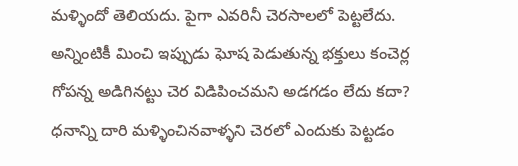మళ్ళిందో తెలియదు. పైగా ఎవరినీ చెరసాలలో పెట్టలేదు. అన్నింటికీ మించి ఇప్పుడు ఘోష పెడుతున్న భక్తులు కంచెర్ల గోపన్న అడిగినట్టు చెర విడిపించమని అడగడం లేదు కదా? ధనాన్ని దారి మళ్ళించినవాళ్ళని చెరలో ఎందుకు పెట్టడం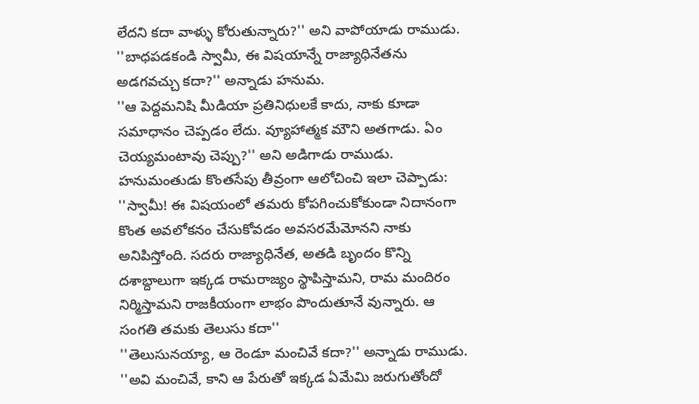లేదని కదా వాళ్ళు కోరుతున్నారు?'' అని వాపోయాడు రాముడు.
''బాధపడకండి స్వామీ, ఈ విషయాన్నే రాజ్యాధినేతను అడగవచ్చు కదా?'' అన్నాడు హనుమ.
''ఆ పెద్దమనిషి మీడియా ప్రతినిధులకే కాదు, నాకు కూడా సమాధానం చెప్పడం లేదు. వ్యూహాత్మక మౌని అతగాడు. ఏం చెయ్యమంటావు చెప్పు?'' అని అడిగాడు రాముడు.
హనుమంతుడు కొంతసేపు తీవ్రంగా ఆలోచించి ఇలా చెప్పాడు:
''స్వామీ! ఈ విషయంలో తమరు కోపగించుకోకుండా నిదానంగా కొంత అవలోకనం చేసుకోవడం అవసరమేమోనని నాకు అనిపిస్తోంది. సదరు రాజ్యాధినేత, అతడి బృందం కొన్ని దశాబ్దాలుగా ఇక్కడ రామరాజ్యం స్థాపిస్తామని, రామ మందిరం నిర్మిస్తామని రాజకీయంగా లాభం పొందుతూనే వున్నారు. ఆ సంగతి తమకు తెలుసు కదా''
''తెలుసునయ్యా, ఆ రెండూ మంచివే కదా?'' అన్నాడు రాముడు.
''అవి మంచివే, కాని ఆ పేరుతో ఇక్కడ ఏమేమి జరుగుతోందో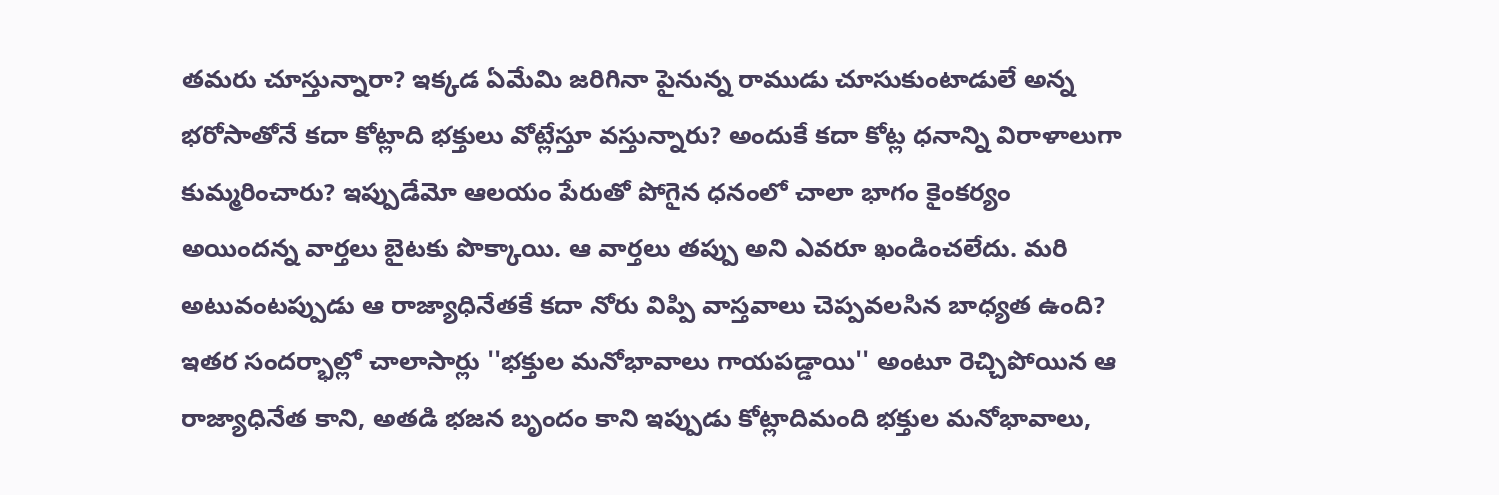తమరు చూస్తున్నారా? ఇక్కడ ఏమేమి జరిగినా పైనున్న రాముడు చూసుకుంటాడులే అన్న భరోసాతోనే కదా కోట్లాది భక్తులు వోట్లేస్తూ వస్తున్నారు? అందుకే కదా కోట్ల ధనాన్ని విరాళాలుగా కుమ్మరించారు? ఇప్పుడేమో ఆలయం పేరుతో పోగైన ధనంలో చాలా భాగం కైంకర్యం అయిందన్న వార్తలు బైటకు పొక్కాయి. ఆ వార్తలు తప్పు అని ఎవరూ ఖండించలేదు. మరి అటువంటప్పుడు ఆ రాజ్యాధినేతకే కదా నోరు విప్పి వాస్తవాలు చెప్పవలసిన బాధ్యత ఉంది? ఇతర సందర్భాల్లో చాలాసార్లు ''భక్తుల మనోభావాలు గాయపడ్డాయి'' అంటూ రెచ్చిపోయిన ఆ రాజ్యాధినేత కాని, అతడి భజన బృందం కాని ఇప్పుడు కోట్లాదిమంది భక్తుల మనోభావాలు,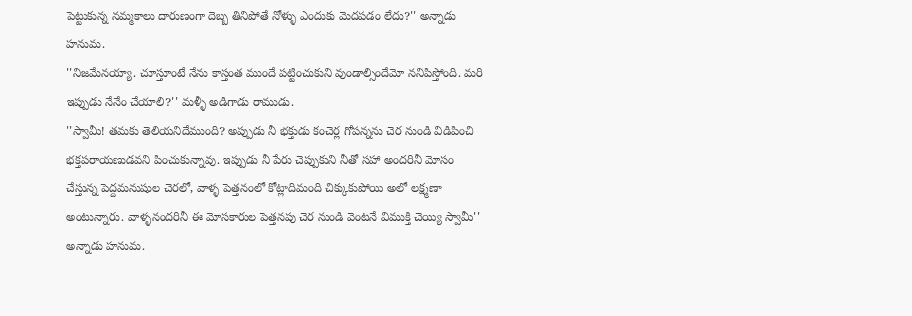పెట్టుకున్న నమ్మకాలు దారుణంగా దెబ్బ తినిపోతే నోళ్ళు ఎందుకు మెదపడం లేదు?'' అన్నాడు హనుమ.
''నిజమేనయ్యా. చూస్తూంటే నేను కాస్తంత ముందే పట్టించుకుని వుండాల్సిందేమో ననిపిస్తోంది. మరి ఇప్పుడు నేనేం చేయాలి?'' మళ్ళీ అడిగాడు రాముడు.
''స్వామీ! తమకు తెలియనిదేముంది? అప్పుడు నీ భక్తుడు కంచెర్ల గోపన్నను చెర నుండి విడిపించి భక్తపరాయణుడవని పించుకున్నావు. ఇప్పుడు నీ పేరు చెప్పుకుని నీతో సహా అందరినీ మోసం చేస్తున్న పెద్దమనుషుల చెరలో, వాళ్ళ పెత్తనంలో కోట్లాదిమంది చిక్కుకుపోయి అలో లక్ష్మణా అంటున్నారు. వాళ్ళనందరినీ ఈ మోసకారుల పెత్తనపు చెర నుండి వెంటనే విముక్తి చెయ్యి స్వామీ'' అన్నాడు హనుమ.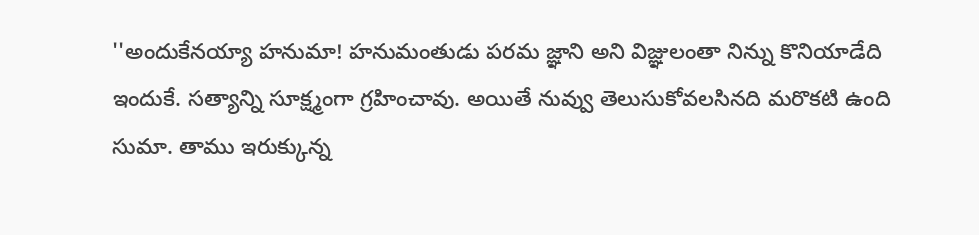''అందుకేనయ్యా హనుమా! హనుమంతుడు పరమ జ్ఞాని అని విజ్ఞులంతా నిన్ను కొనియాడేది ఇందుకే. సత్యాన్ని సూక్ష్మంగా గ్రహించావు. అయితే నువ్వు తెలుసుకోవలసినది మరొకటి ఉంది సుమా. తాము ఇరుక్కున్న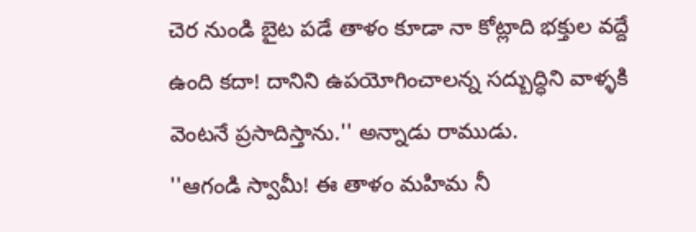చెర నుండి బైట పడే తాళం కూడా నా కోట్లాది భక్తుల వద్దే ఉంది కదా! దానిని ఉపయోగించాలన్న సద్బుద్ధిని వాళ్ళకి వెంటనే ప్రసాదిస్తాను.'' అన్నాడు రాముడు.
''ఆగండి స్వామీ! ఈ తాళం మహిమ నీ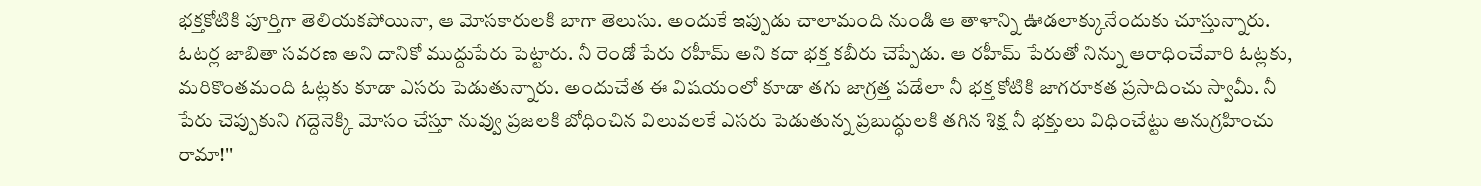భక్తకోటికి పూర్తిగా తెలియకపోయినా, ఆ మోసకారులకి బాగా తెలుసు. అందుకే ఇప్పుడు చాలామంది నుండి ఆ తాళాన్ని ఊడలాక్కునేందుకు చూస్తున్నారు. ఓటర్ల జాబితా సవరణ అని దానికో ముద్దుపేరు పెట్టారు. నీ రెండో పేరు రహీమ్ అని కదా భక్త కబీరు చెప్పేడు. ఆ రహీమ్ పేరుతో నిన్ను ఆరాధించేవారి ఓట్లకు, మరికొంతమంది ఓట్లకు కూడా ఎసరు పెడుతున్నారు. అందుచేత ఈ విషయంలో కూడా తగు జాగ్రత్త పడేలా నీ భక్త కోటికి జాగరూకత ప్రసాదించు స్వామీ. నీ పేరు చెప్పుకుని గద్దెనెక్కి మోసం చేస్తూ నువ్వు ప్రజలకి బోధించిన విలువలకే ఎసరు పెడుతున్న ప్రబుద్ధులకి తగిన శిక్ష నీ భక్తులు విధించేట్టు అనుగ్రహించు రామా!''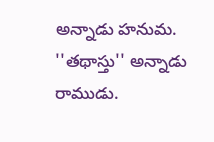అన్నాడు హనుమ.
''తథాస్తు'' అన్నాడు రాముడు.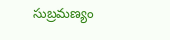సుబ్రమణ్యం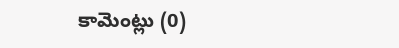కామెంట్లు (0)